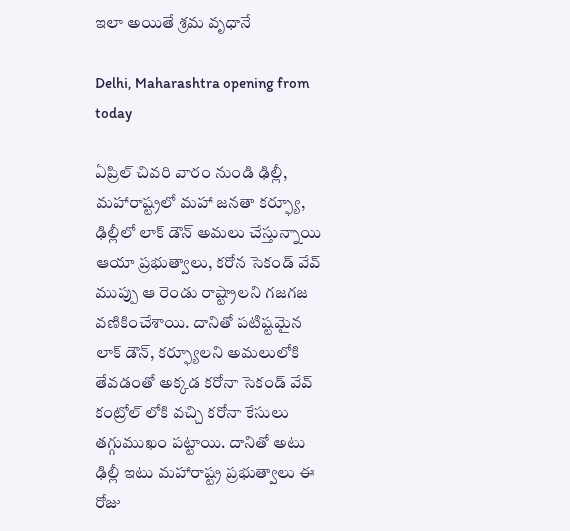ఇలా అయితే శ్రమ వృధానే

Delhi, Maharashtra opening from today

ఏప్రిల్ చివరి వారం నుండి ఢిల్లీ, మహారాష్ట్రలో మహా జనతా కర్ఫ్యూ, ఢిల్లీలో లాక్ డౌన్ అమలు చేస్తున్నాయి ఆయా ప్రభుత్వాలు, కరోన సెకండ్ వేవ్ ముప్పు ఆ రెండు రాష్ట్రాలని గజగజ వణికించేశాయి. దానితో పటిష్టమైన లాక్ డౌన్, కర్ఫ్యూలని అమలులోకి తేవడంతో అక్కడ కరోనా సెకండ్ వేవ్ కంట్రోల్ లోకి వచ్చి కరోనా కేసులు తగ్గుముఖం పట్టాయి. దానితో అటు ఢిల్లీ ఇటు మహారాష్ట్ర ప్రభుత్వాలు ఈ రోజు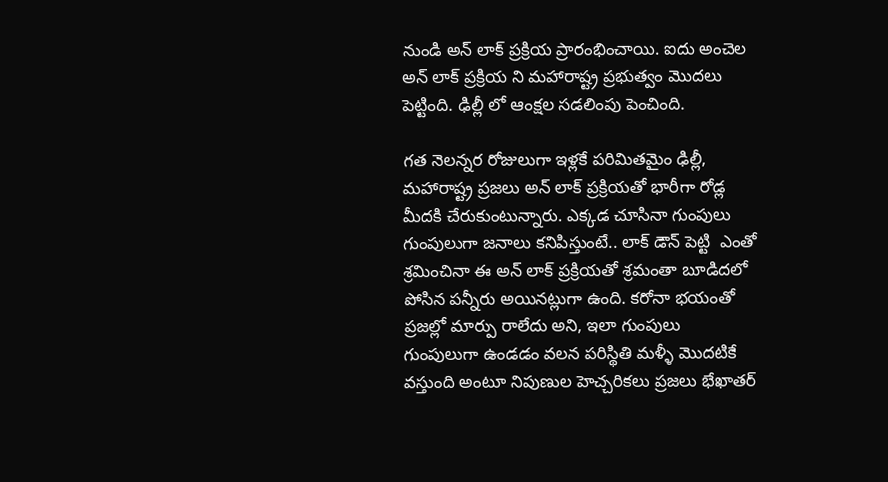నుండి అన్ లాక్ ప్రక్రియ ప్రారంభించాయి. ఐదు అంచెల అన్ లాక్ ప్రక్రియ ని మహారాష్ట్ర ప్రభుత్వం మొదలు పెట్టింది. ఢిల్లీ లో ఆంక్షల సడలింపు పెంచింది.

గత నెలన్నర రోజులుగా ఇళ్లకే పరిమితమైం ఢిల్లీ, మహారాష్ట్ర ప్రజలు అన్ లాక్ ప్రక్రియతో భారీగా రోడ్ల మీదకి చేరుకుంటున్నారు. ఎక్కడ చూసినా గుంపులు గుంపులుగా జనాలు కనిపిస్తుంటే.. లాక్ డౌన్ పెట్టి  ఎంతో శ్రమించినా ఈ అన్ లాక్ ప్రక్రియతో శ్రమంతా బూడిదలో పోసిన పన్నీరు అయినట్లుగా ఉంది. కరోనా భయంతో ప్రజల్లో మార్పు రాలేదు అని, ఇలా గుంపులు గుంపులుగా ఉండడం వలన పరిస్థితి మళ్ళీ మొదటికే వస్తుంది అంటూ నిపుణుల హెచ్చరికలు ప్రజలు భేఖాతర్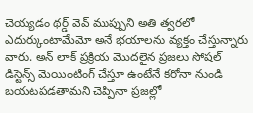చెయ్యడం థర్డ్ వెవ్ ముప్పుని అతి త్వరలో ఎదుర్కుంటామేమో అనే భయాలను వ్యక్తం చేస్తున్నారు వారు. అన్ లాక్ ప్రక్రియ మొదలైన ప్రజలు సోషల్ డిస్టెన్స్ మెయింటింగ్ చేస్తూ ఉంటేనే కరోనా నుండి బయటపడతామని చెప్పినా ప్రజల్లో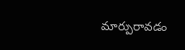మార్పురావడం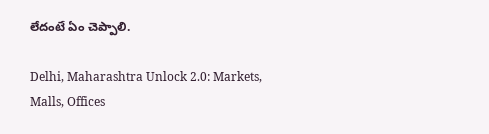లేదంటే ఏం చెప్పాలి.

Delhi, Maharashtra Unlock 2.0: Markets, Malls, Offices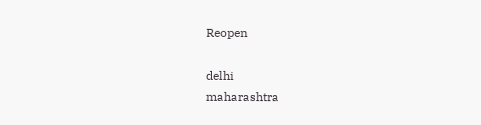Reopen

delhi
maharashtra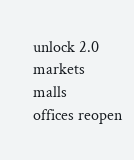unlock 2.0
markets
malls
offices reopen